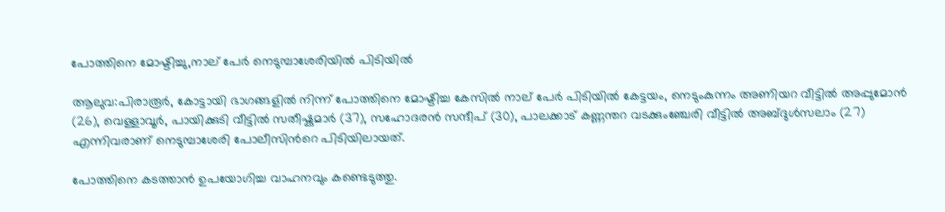പോത്തിനെ മോഷ്ടിച്ചു,നാല് പേർ നെടുമ്പാശേരിയിൽ പിടിയിൽ

ആലുവ:പിരാരൂർ, കോട്ടായി ഭാഗങ്ങളിൽ നിന്ന് പോത്തിനെ മോഷ്ടിച്ച കേസിൽ നാല് പേർ പിടിയിൽ കേട്ടയം, നെടുംകുന്നം അണിയറ വീട്ടിൽ അപ്പുമോൻ (26), വെള്ളാവൂർ, പായിക്കുടി വീട്ടിൽ സതീഷ്കുമാർ (37), സഹോദരൻ സന്ദീപ് (30), പാലക്കാട് കണ്ണന്തറ വടക്കുംഞ്ചേരി വീട്ടിൽ അബ്ദുൾസലാം (27) എന്നിവരാണ് നെടുമ്പാശേരി പോലീസിന്‍റെ പിടിയിലായത്.

പോത്തിനെ കടത്താൻ ഉപയോഗിച്ച വാഹനവും കണ്ടെടുത്തു.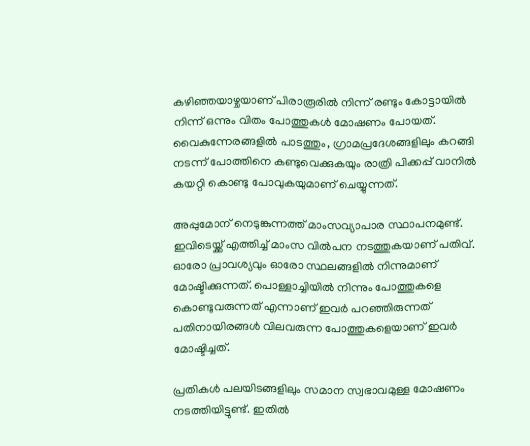കഴിഞ്ഞയാഴ്ചയാണ് പിരാരൂരിൽ നിന്ന് രണ്ടും കോട്ടായിൽ നിന്ന് ഒന്നും വിതം പോത്തുകൾ മോഷണം പോയത്. വൈകുന്നേരങ്ങളിൽ പാടത്തും, ഗ്രാമപ്രദേശങ്ങളിലും കറങ്ങി നടന്ന് പോത്തിനെ കണ്ടുവെക്കുകയും രാത്രി പിക്കപ്പ് വാനിൽ കയറ്റി കൊണ്ടു പോവുകയുമാണ് ചെയ്യുന്നത്.

അപ്പുമോന് നെടുങ്കുന്നത്ത് മാംസവ്യാപാര സ്ഥാപനമുണ്ട്. ഇവിടെയ്ക്ക് എത്തിച്ച് മാംസ വിൽപന നടത്തുകയാണ് പതിവ്. ഓരോ പ്രാവശ്യവും ഓരോ സ്ഥലങ്ങളിൽ നിന്നുമാണ് മോഷ്ടിക്കുന്നത്. പൊള്ളാച്ചിയിൽ നിന്നും പോത്തുകളെ കൊണ്ടുവരുന്നത് എന്നാണ് ഇവർ പറഞ്ഞിരുന്നത് പതിനായിരങ്ങൾ വിലവരുന്ന പോത്തുകളെയാണ് ഇവർ മോഷ്ടിച്ചത്.

പ്രതികൾ പലയിടങ്ങളിലും സമാന സ്വഭാവമുള്ള മോഷണം നടത്തിയിട്ടുണ്ട്. ഇതിൽ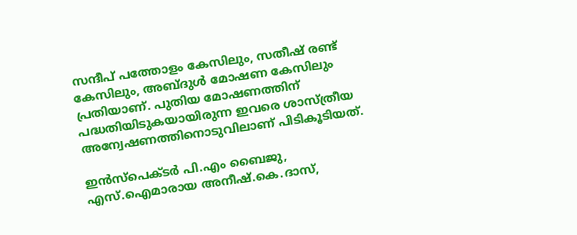സന്ദീപ് പത്തോളം കേസിലും, സതീഷ് രണ്ട് കേസിലും, അബ്ദുൾ മോഷണ കേസിലും പ്രതിയാണ്. പുതിയ മോഷണത്തിന് പദ്ധതിയിടുകയായിരുന്ന ഇവരെ ശാസ്ത്രീയ അന്വേഷണത്തിനൊടുവിലാണ് പിടികൂടിയത്.

ഇൻസ്പെക്ടർ പി.എം ബൈജു, എസ്.ഐമാരായ അനീഷ്.കെ.ദാസ്,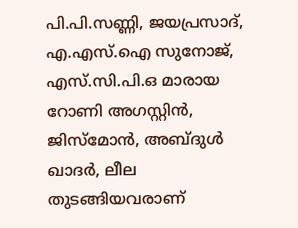പി.പി.സണ്ണി, ജയപ്രസാദ്, എ.എസ്.ഐ സുനോജ്, എസ്.സി.പി.ഒ മാരായ റോണി അഗസ്റ്റിൻ, ജിസ്മോൻ, അബ്ദുൾ ഖാദർ, ലീല തുടങ്ങിയവരാണ്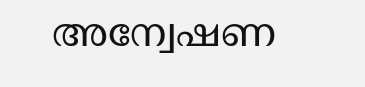അന്വേഷണ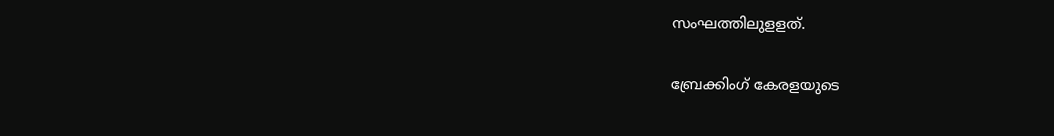സംഘത്തിലുളളത്.

ബ്രേക്കിംഗ് കേരളയുടെ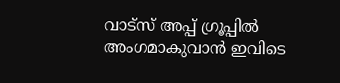വാട്സ് അപ്പ് ഗ്രൂപ്പിൽ അംഗമാകുവാൻ ഇവിടെ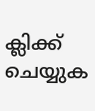ക്ലിക്ക് ചെയ്യുക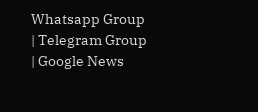Whatsapp Group | Telegram Group | Google News